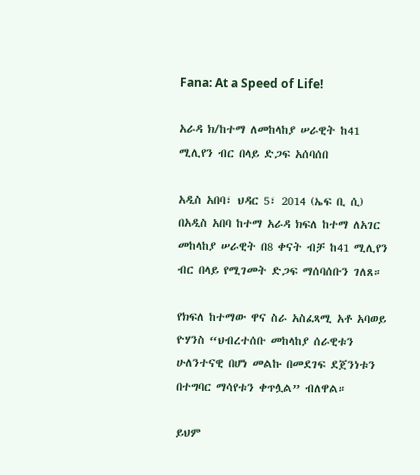Fana: At a Speed of Life!

አራዳ ክ/ከተማ ለመከላከያ ሠራዊት ከ41 ሚሊየን ብር በላይ ድጋፍ አሰባሰበ

አዲስ አበባ፣ ህዳር 5፣ 2014 (ኤፍ ቢ ሲ) በአዲስ አበባ ከተማ አራዳ ክፍለ ከተማ ለአገር መከላከያ ሠራዊት በ8 ቀናት ብቻ ከ41 ሚሊየን ብር በላይ የሚገመት ድጋፍ ማሰባሰቡን ገለጸ።

የክፍለ ከተማው ዋና ስራ አስፈጻሚ አቶ አባወይ ዮሃንስ “ህብረተሰቡ መከላከያ ሰራዊቱን ሁለንተናዊ በሆነ መልኩ በመደገፍ ደጀንነቱን በተግባር ማሳየቱን ቀጥሏል” ብለዋል።

ይህም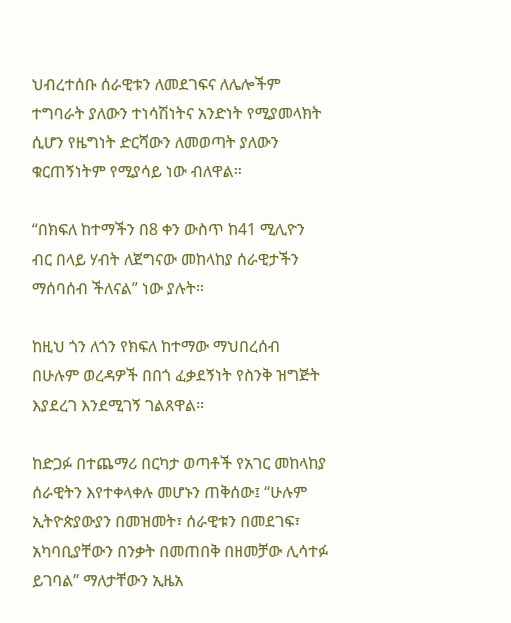ህብረተሰቡ ሰራዊቱን ለመደገፍና ለሌሎችም ተግባራት ያለውን ተነሳሽነትና አንድነት የሚያመላክት ሲሆን የዜግነት ድርሻውን ለመወጣት ያለውን ቁርጠኝነትም የሚያሳይ ነው ብለዋል።

“በክፍለ ከተማችን በ8 ቀን ውስጥ ከ41 ሚሊዮን ብር በላይ ሃብት ለጀግናው መከላከያ ሰራዊታችን ማሰባሰብ ችለናል” ነው ያሉት።

ከዚህ ጎን ለጎን የክፍለ ከተማው ማህበረሰብ በሁሉም ወረዳዎች በበጎ ፈቃደኝነት የስንቅ ዝግጅት እያደረገ እንደሚገኝ ገልጸዋል።

ከድጋፉ በተጨማሪ በርካታ ወጣቶች የአገር መከላከያ ሰራዊትን እየተቀላቀሉ መሆኑን ጠቅሰው፤ “ሁሉም ኢትዮጵያውያን በመዝመት፣ ሰራዊቱን በመደገፍ፣ አካባቢያቸውን በንቃት በመጠበቅ በዘመቻው ሊሳተፉ ይገባል” ማለታቸውን ኢዜአ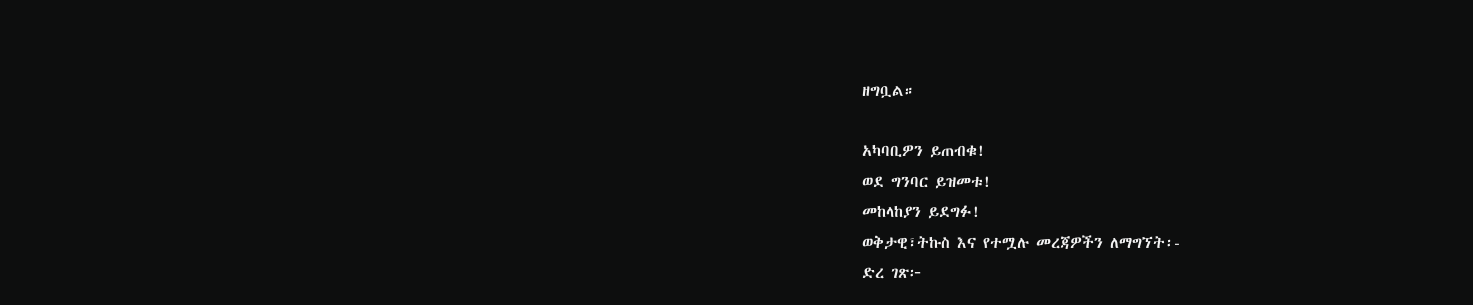ዘግቧል።

አካባቢዎን ይጠብቁ!
ወደ ግንባር ይዝመቱ!
መከላከያን ይደግፉ!
ወቅታዊ፣ትኩስ እና የተሟሉ መረጃዎችን ለማግኘት፡-
ድረ ገጽ፦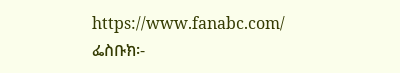https://www.fanabc.com/
ፌስቡክ፡-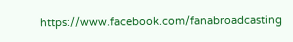https://www.facebook.com/fanabroadcasting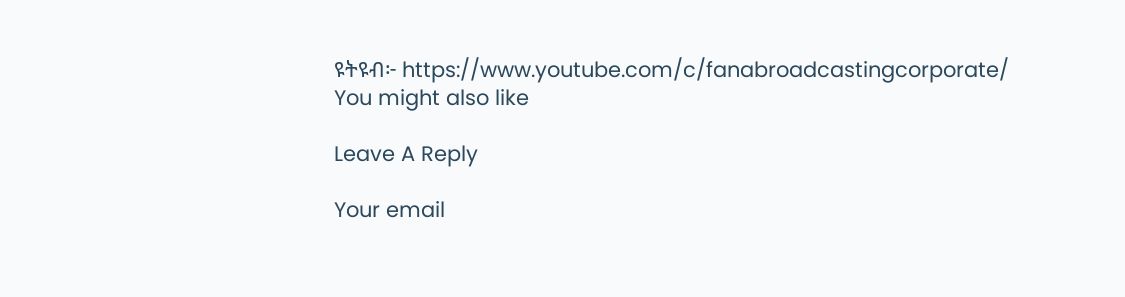ዩትዩብ፦ https://www.youtube.com/c/fanabroadcastingcorporate/
You might also like

Leave A Reply

Your email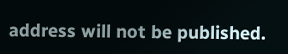address will not be published.